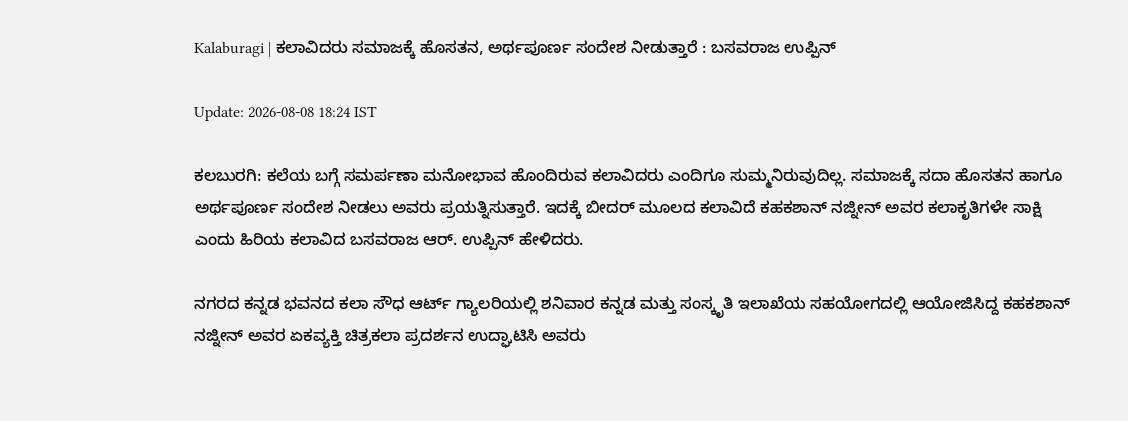Kalaburagi | ಕಲಾವಿದರು ಸಮಾಜಕ್ಕೆ ಹೊಸತನ, ಅರ್ಥಪೂರ್ಣ ಸಂದೇಶ ನೀಡುತ್ತಾರೆ : ಬಸವರಾಜ ಉಪ್ಪಿನ್

Update: 2026-08-08 18:24 IST

ಕಲಬುರಗಿ: ಕಲೆಯ ಬಗ್ಗೆ ಸಮರ್ಪಣಾ ಮನೋಭಾವ ಹೊಂದಿರುವ ಕಲಾವಿದರು ಎಂದಿಗೂ ಸುಮ್ಮನಿರುವುದಿಲ್ಲ. ಸಮಾಜಕ್ಕೆ ಸದಾ ಹೊಸತನ ಹಾಗೂ ಅರ್ಥಪೂರ್ಣ ಸಂದೇಶ ನೀಡಲು ಅವರು ಪ್ರಯತ್ನಿಸುತ್ತಾರೆ. ಇದಕ್ಕೆ ಬೀದರ್ ಮೂಲದ ಕಲಾವಿದೆ ಕಹಕಶಾನ್ ನಜ್ನೀನ್ ಅವರ ಕಲಾಕೃತಿಗಳೇ ಸಾಕ್ಷಿ ಎಂದು ಹಿರಿಯ ಕಲಾವಿದ ಬಸವರಾಜ ಆರ್. ಉಪ್ಪಿನ್ ಹೇಳಿದರು.

ನಗರದ ಕನ್ನಡ ಭವನದ ಕಲಾ ಸೌಧ ಆರ್ಟ್ ಗ್ಯಾಲರಿಯಲ್ಲಿ ಶನಿವಾರ ಕನ್ನಡ ಮತ್ತು ಸಂಸ್ಕೃತಿ ಇಲಾಖೆಯ ಸಹಯೋಗದಲ್ಲಿ ಆಯೋಜಿಸಿದ್ದ ಕಹಕಶಾನ್ ನಜ್ನೀನ್ ಅವರ ಏಕವ್ಯಕ್ತಿ ಚಿತ್ರಕಲಾ ಪ್ರದರ್ಶನ ಉದ್ಘಾಟಿಸಿ ಅವರು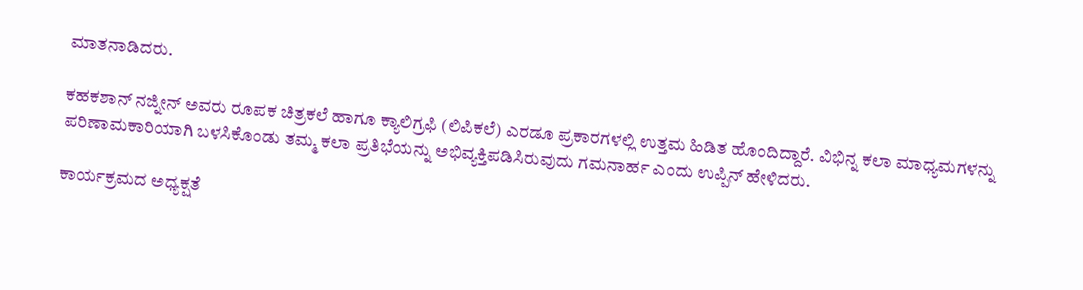ಮಾತನಾಡಿದರು.

ಕಹಕಶಾನ್ ನಜ್ನೀನ್ ಅವರು ರೂಪಕ ಚಿತ್ರಕಲೆ ಹಾಗೂ ಕ್ಯಾಲಿಗ್ರಫಿ (ಲಿಪಿಕಲೆ) ಎರಡೂ ಪ್ರಕಾರಗಳಲ್ಲಿ ಉತ್ತಮ ಹಿಡಿತ ಹೊಂದಿದ್ದಾರೆ. ವಿಭಿನ್ನ ಕಲಾ ಮಾಧ್ಯಮಗಳನ್ನು ಪರಿಣಾಮಕಾರಿಯಾಗಿ ಬಳಸಿಕೊಂಡು ತಮ್ಮ ಕಲಾ ಪ್ರತಿಭೆಯನ್ನು ಅಭಿವ್ಯಕ್ತಿಪಡಿಸಿರುವುದು ಗಮನಾರ್ಹ ಎಂದು ಉಪ್ಪಿನ್ ಹೇಳಿದರು.

ಕಾರ್ಯಕ್ರಮದ ಅಧ್ಯಕ್ಷತೆ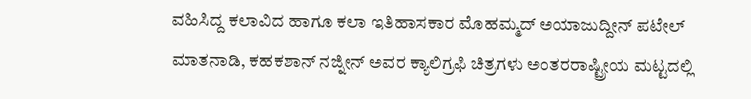ವಹಿಸಿದ್ದ ಕಲಾವಿದ ಹಾಗೂ ಕಲಾ ಇತಿಹಾಸಕಾರ ಮೊಹಮ್ಮದ್ ಅಯಾಜುದ್ದೀನ್ ಪಟೇಲ್ ಮಾತನಾಡಿ, ಕಹಕಶಾನ್ ನಜ್ನೀನ್ ಅವರ ಕ್ಯಾಲಿಗ್ರಫಿ ಚಿತ್ರಗಳು ಅಂತರರಾಷ್ಟ್ರೀಯ ಮಟ್ಟದಲ್ಲಿ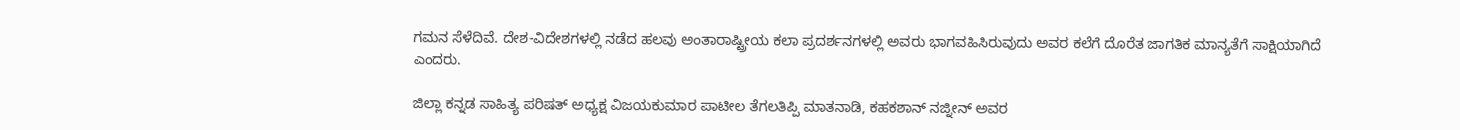ಗಮನ ಸೆಳೆದಿವೆ. ದೇಶ-ವಿದೇಶಗಳಲ್ಲಿ ನಡೆದ ಹಲವು ಅಂತಾರಾಷ್ಟ್ರೀಯ ಕಲಾ ಪ್ರದರ್ಶನಗಳಲ್ಲಿ ಅವರು ಭಾಗವಹಿಸಿರುವುದು ಅವರ ಕಲೆಗೆ ದೊರೆತ ಜಾಗತಿಕ ಮಾನ್ಯತೆಗೆ ಸಾಕ್ಷಿಯಾಗಿದೆ ಎಂದರು.

ಜಿಲ್ಲಾ ಕನ್ನಡ ಸಾಹಿತ್ಯ ಪರಿಷತ್ ಅಧ್ಯಕ್ಷ ವಿಜಯಕುಮಾರ ಪಾಟೀಲ ತೆಗಲತಿಪ್ಪಿ ಮಾತನಾಡಿ, ಕಹಕಶಾನ್ ನಜ್ನೀನ್ ಅವರ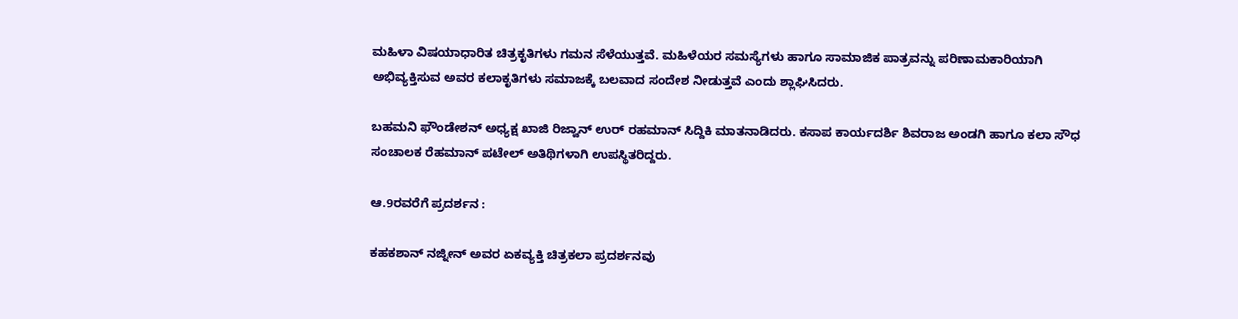ಮಹಿಳಾ ವಿಷಯಾಧಾರಿತ ಚಿತ್ರಕೃತಿಗಳು ಗಮನ ಸೆಳೆಯುತ್ತವೆ. ಮಹಿಳೆಯರ ಸಮಸ್ಯೆಗಳು ಹಾಗೂ ಸಾಮಾಜಿಕ ಪಾತ್ರವನ್ನು ಪರಿಣಾಮಕಾರಿಯಾಗಿ ಅಭಿವ್ಯಕ್ತಿಸುವ ಅವರ ಕಲಾಕೃತಿಗಳು ಸಮಾಜಕ್ಕೆ ಬಲವಾದ ಸಂದೇಶ ನೀಡುತ್ತವೆ ಎಂದು ಶ್ಲಾಘಿಸಿದರು.

ಬಹಮನಿ ಫೌಂಡೇಶನ್ ಅಧ್ಯಕ್ಷ ಖಾಜಿ ರಿಜ್ವಾನ್ ಉರ್ ರಹಮಾನ್ ಸಿದ್ದಿಕಿ ಮಾತನಾಡಿದರು. ಕಸಾಪ ಕಾರ್ಯದರ್ಶಿ ಶಿವರಾಜ ಅಂಡಗಿ ಹಾಗೂ ಕಲಾ ಸೌಧ ಸಂಚಾಲಕ ರೆಹಮಾನ್ ಪಟೇಲ್ ಅತಿಥಿಗಳಾಗಿ ಉಪಸ್ಥಿತರಿದ್ದರು.

ಆ.9ರವರೆಗೆ ಪ್ರದರ್ಶನ :

ಕಹಕಶಾನ್ ನಜ್ನೀನ್ ಅವರ ಏಕವ್ಯಕ್ತಿ ಚಿತ್ರಕಲಾ ಪ್ರದರ್ಶನವು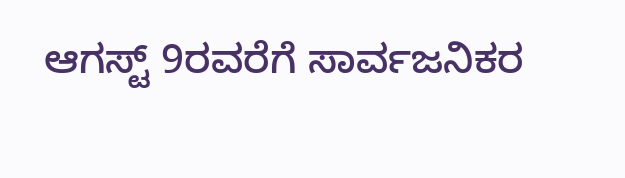ಆಗಸ್ಟ್ 9ರವರೆಗೆ ಸಾರ್ವಜನಿಕರ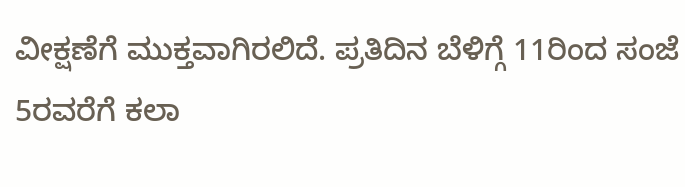ವೀಕ್ಷಣೆಗೆ ಮುಕ್ತವಾಗಿರಲಿದೆ. ಪ್ರತಿದಿನ ಬೆಳಿಗ್ಗೆ 11ರಿಂದ ಸಂಜೆ 5ರವರೆಗೆ ಕಲಾ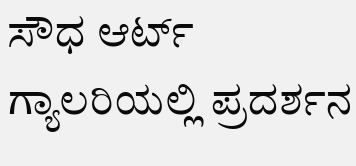ಸೌಧ ಆರ್ಟ್ ಗ್ಯಾಲರಿಯಲ್ಲಿ ಪ್ರದರ್ಶನ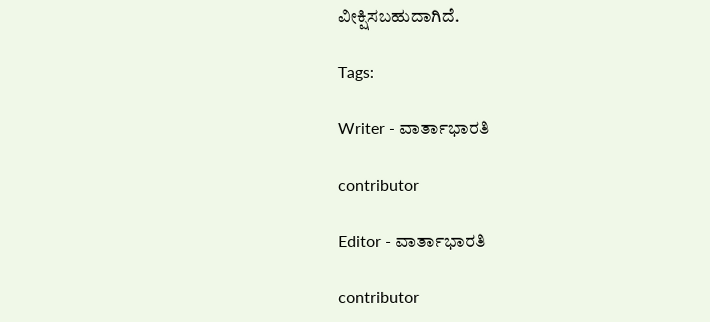ವೀಕ್ಷಿಸಬಹುದಾಗಿದೆ.

Tags:

Writer - ವಾರ್ತಾಭಾರತಿ

contributor

Editor - ವಾರ್ತಾಭಾರತಿ

contributor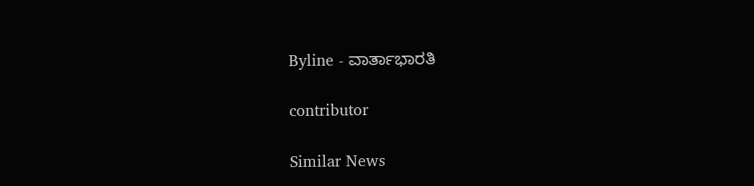Byline - ವಾರ್ತಾಭಾರತಿ

contributor

Similar News